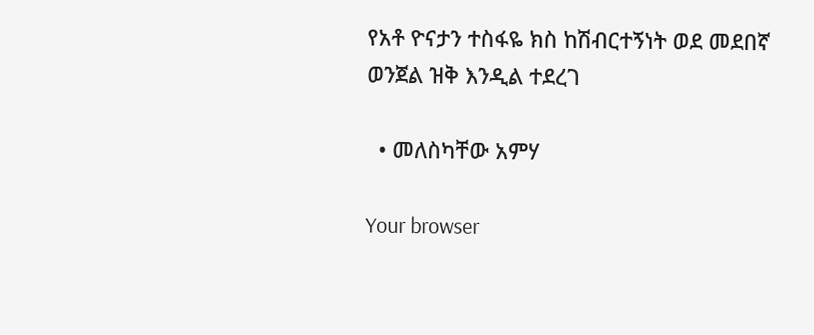የአቶ ዮናታን ተስፋዬ ክስ ከሽብርተኝነት ወደ መደበኛ ወንጀል ዝቅ እንዲል ተደረገ

  • መለስካቸው አምሃ

Your browser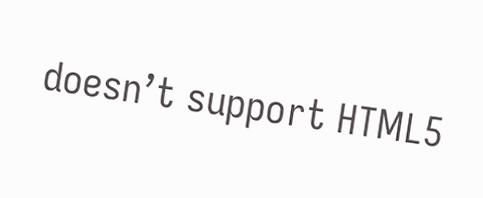doesn’t support HTML5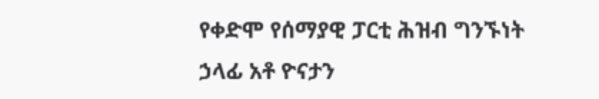የቀድሞ የሰማያዊ ፓርቲ ሕዝብ ግንኙነት ኃላፊ አቶ ዮናታን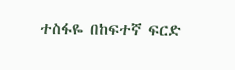ተስፋዬ በከፍተኛ ፍርድ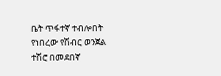ቤት ጥፋተኛ ተብሎበት የነበረው የሽብር ወንጀል ተሽሮ በመደበኛ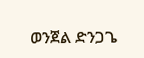ወንጀል ድንጋጌ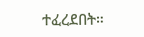ተፈረደበት።